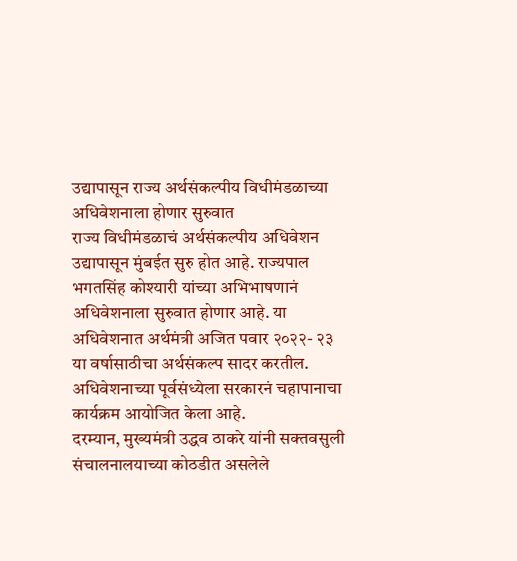उद्यापासून राज्य अर्थसंकल्पीय विधीमंडळाच्या अधिवेशनाला होणार सुरुवात
राज्य विधीमंडळाचं अर्थसंकल्पीय अधिवेशन उद्यापासून मुंबईत सुरु होत आहे. राज्यपाल भगतसिंह कोश्यारी यांच्या अभिभाषणानं अधिवेशनाला सुरुवात होणार आहे. या अधिवेशनात अर्थमंत्री अजित पवार २०२२- २३ या वर्षासाठीचा अर्थसंकल्प सादर करतील. अधिवेशनाच्या पूर्वसंध्येला सरकारनं चहापानाचा कार्यक्रम आयोजित केला आहे.
दरम्यान, मुख्यमंत्री उद्धव ठाकरे यांनी सक्तवसुली संचालनालयाच्या कोठडीत असलेले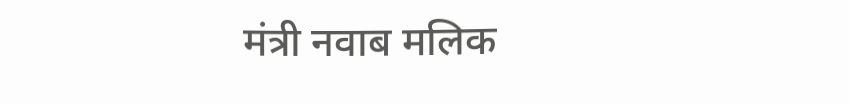मंत्री नवाब मलिक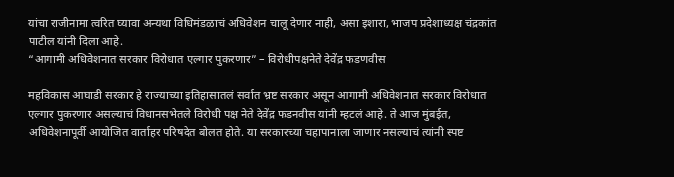यांचा राजीनामा त्वरित घ्यावा अन्यथा विधिमंडळाचं अधिवेशन चालू देणार नाही, असा इशारा, भाजप प्रदेशाध्यक्ष चंद्रकांत पाटील यांनी दिला आहे.
“आगामी अधिवेशनात सरकार विरोधात एल्गार पुकरणार” – विरोधीपक्षनेते देवेंद्र फडणवीस

महविकास आघाडी सरकार हे राज्याच्या इतिहासातलं सर्वात भ्रष्ट सरकार असून आगामी अधिवेशनात सरकार विरोधात एल्गार पुकरणार असल्याचं विधानसभेतले विरोधी पक्ष नेते देवेंद्र फडनवीस यांनी म्हटलं आहे. ते आज मुंबईत, अधिवेशनापूर्वी आयोजित वार्ताहर परिषदेत बोलत होते. या सरकारच्या चहापानाला जाणार नसल्याचं त्यांनी स्पष्ट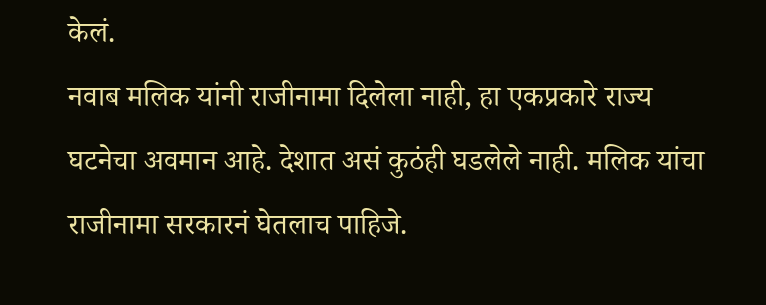केलं.
नवाब मलिक यांनी राजीनामा दिलेला नाही, हा एकप्रकारे राज्य घटनेचा अवमान आहे. देशात असं कुठंही घडलेले नाही. मलिक यांचा राजीनामा सरकारनं घेतलाच पाहिजे.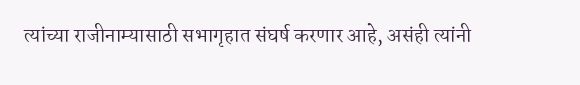त्यांच्या राजीनाम्यासाठी सभागृहात संघर्ष करणार आहे, असंही त्यांनी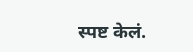स्पष्ट केलं.